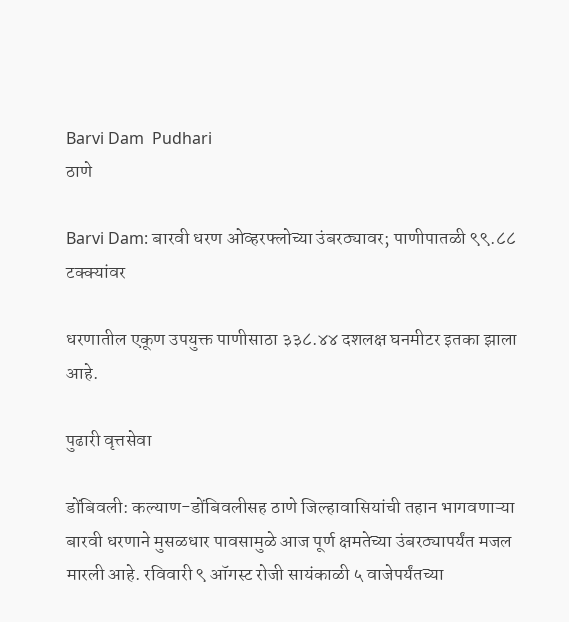Barvi Dam  Pudhari
ठाणे

Barvi Dam: बारवी धरण ओव्हरफ्लोच्या उंबरठ्यावर; पाणीपातळी ९९.८८ टक्क्यांवर

धरणातील एकूण उपयुक्त पाणीसाठा ३३८.४४ दशलक्ष घनमीटर इतका झाला आहे.

पुढारी वृत्तसेवा

डोंबिवली: कल्याण-डोंबिवलीसह ठाणे जिल्हावासियांची तहान भागवणाऱ्या बारवी धरणाने मुसळधार पावसामुळे आज पूर्ण क्षमतेच्या उंबरठ्यापर्यंत मजल मारली आहे. रविवारी ९ ऑगस्ट रोजी सायंकाळी ५ वाजेपर्यंतच्या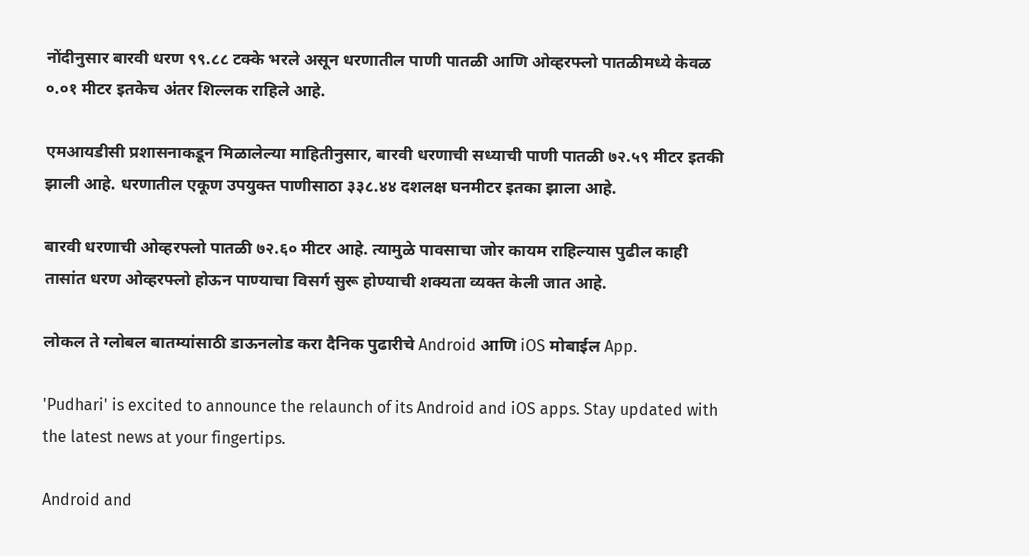नोंदीनुसार बारवी धरण ९९.८८ टक्के भरले असून धरणातील पाणी पातळी आणि ओव्हरफ्लो पातळीमध्ये केवळ ०.०१ मीटर इतकेच अंतर शिल्लक राहिले आहे.

एमआयडीसी प्रशासनाकडून मिळालेल्या माहितीनुसार, बारवी धरणाची सध्याची पाणी पातळी ७२.५९ मीटर इतकी झाली आहे. धरणातील एकूण उपयुक्त पाणीसाठा ३३८.४४ दशलक्ष घनमीटर इतका झाला आहे.

बारवी धरणाची ओव्हरफ्लो पातळी ७२.६० मीटर आहे. त्यामुळे पावसाचा जोर कायम राहिल्यास पुढील काही तासांत धरण ओव्हरफ्लो होऊन पाण्याचा विसर्ग सुरू होण्याची शक्यता व्यक्त केली जात आहे.

लोकल ते ग्लोबल बातम्यांसाठी डाऊनलोड करा दैनिक पुढारीचे Android आणि iOS मोबाईल App.

'Pudhari' is excited to announce the relaunch of its Android and iOS apps. Stay updated with the latest news at your fingertips.

Android and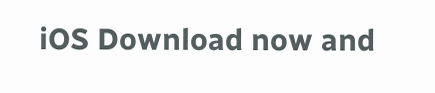iOS Download now and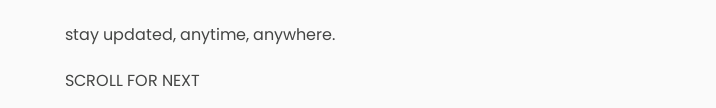stay updated, anytime, anywhere.

SCROLL FOR NEXT